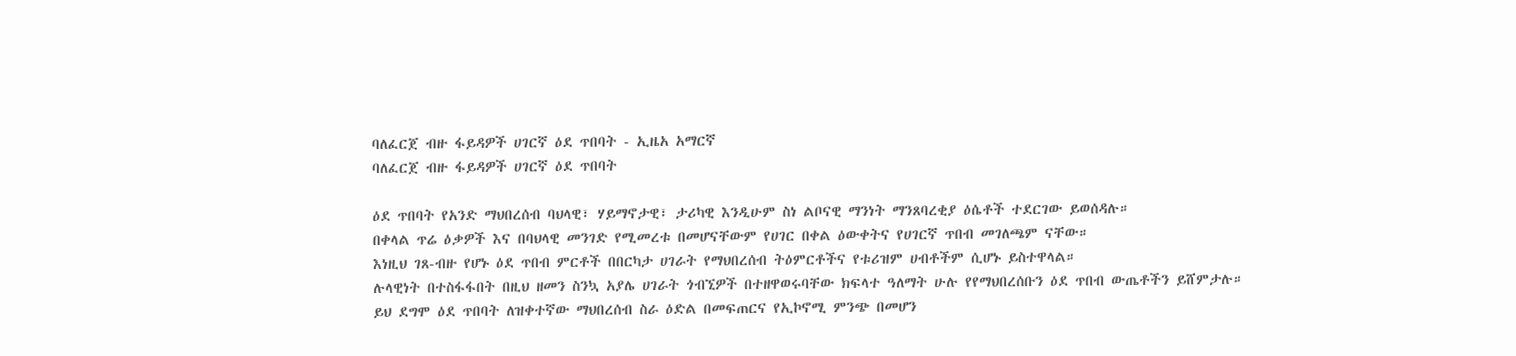ባለፈርጀ ብዙ ፋይዳዎች ሀገርኛ ዕደ ጥበባት - ኢዜአ አማርኛ
ባለፈርጀ ብዙ ፋይዳዎች ሀገርኛ ዕደ ጥበባት

ዕደ ጥበባት የአንድ ማህበረሰብ ባህላዊ፣ ሃይማኖታዊ፣ ታሪካዊ እንዲሁም ስነ ልቦናዊ ማንነት ማንጸባረቂያ ዕሴቶች ተደርገው ይወሰዳሉ።
በቀላል ጥሬ ዕቃዎች እና በባህላዊ መንገድ የሚመረቱ በመሆናቸውም የሀገር በቀል ዕውቀትና የሀገርኛ ጥበብ መገለጫም ናቸው።
እነዚህ ገጸ-ብዙ የሆኑ ዕደ ጥበብ ምርቶች በበርካታ ሀገራት የማህበረሰብ ትዕምርቶችና የቱሪዝም ሀብቶችም ሲሆኑ ይስተዋላል።
ሉላዊነት በተስፋፋበት በዚህ ዘመን ስንኳ አያሌ ሀገራት ጎብኚዎች በተዘዋወሩባቸው ክፍላተ ዓለማት ሁሉ የየማህበረሰቡን ዕደ ጥበብ ውጤቶችን ይሸምታሉ።
ይህ ደግሞ ዕደ ጥበባት ለዝቀተኛው ማህበረሰብ ስራ ዕድል በመፍጠርና የኢኮኖሚ ምንጭ በመሆን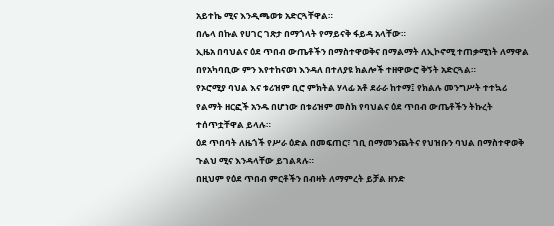አይተኬ ሚና እንዲጫወቱ አድርጓቸዋል።
በሌላ በኩል የሀገር ገጽታ በማጎላት የማይናቅ ፋይዳ አላቸው።
ኢዜአ በባህልና ዕደ ጥበብ ውጤቶችን በማስተዋወቅና በማልማት ለኢኮኖሚ ተጠቃሚነት ለማዋል በየአካባቢው ምን እየተከናወነ እንዳለ በተለያዩ ክልሎች ተዘዋውሮ ቅኝት አድርጓል።
የኦሮሚያ ባህል እና ቱሪዝም ቢሮ ምክትል ሃላፊ አቶ ደራራ ከተማ፤ የክልሉ መንግሥት ተተኳሪ የልማት ዘርፎች አንዱ በሆነው በቱሪዝም መስክ የባህልና ዕደ ጥበብ ውጤቶችን ትኩረት ተሰጥቷቸዋል ይላሉ።
ዕደ ጥበባት ለዜጎች የሥራ ዕድል በመፍጠር፣ ገቢ በማመንጨትና የህዝቡን ባህል በማስተዋወቅ ጉልህ ሚና እንዳላቸው ይገልጻሉ።
በዚህም የዕደ ጥበብ ምርቶችን በብዛት ለማምረት ይቻል ዘንድ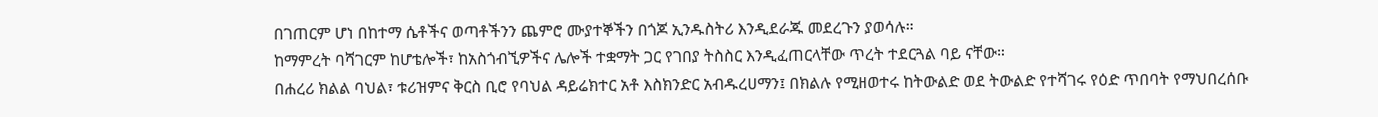በገጠርም ሆነ በከተማ ሴቶችና ወጣቶችንን ጨምሮ ሙያተኞችን በጎጆ ኢንዱስትሪ እንዲደራጁ መደረጉን ያወሳሉ።
ከማምረት ባሻገርም ከሆቴሎች፣ ከአስጎብኚዎችና ሌሎች ተቋማት ጋር የገበያ ትስስር እንዲፈጠርላቸው ጥረት ተደርጓል ባይ ናቸው።
በሐረሪ ክልል ባህል፣ ቱሪዝምና ቅርስ ቢሮ የባህል ዳይሬክተር አቶ እስክንድር አብዱረሀማን፤ በክልሉ የሚዘወተሩ ከትውልድ ወደ ትውልድ የተሻገሩ የዕድ ጥበባት የማህበረሰቡ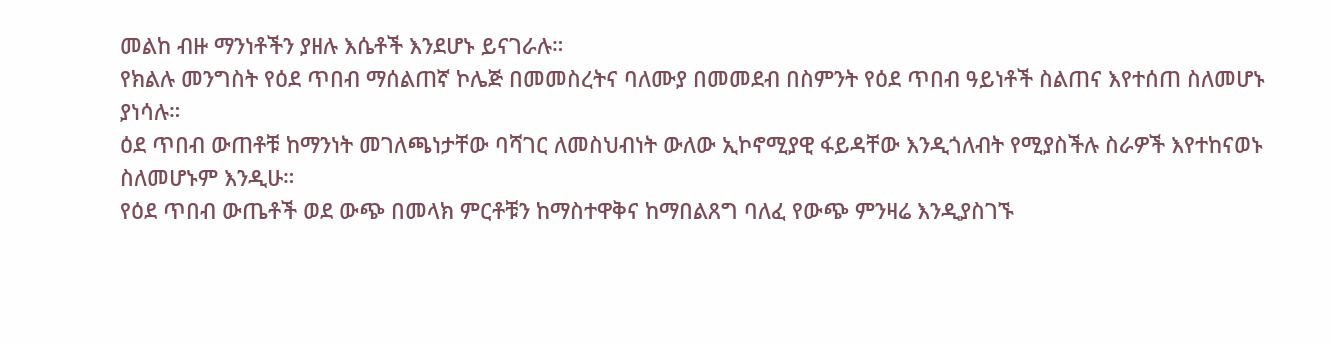መልከ ብዙ ማንነቶችን ያዘሉ እሴቶች እንደሆኑ ይናገራሉ።
የክልሉ መንግስት የዕደ ጥበብ ማሰልጠኛ ኮሌጅ በመመስረትና ባለሙያ በመመደብ በስምንት የዕደ ጥበብ ዓይነቶች ስልጠና እየተሰጠ ስለመሆኑ ያነሳሉ።
ዕደ ጥበብ ውጠቶቹ ከማንነት መገለጫነታቸው ባሻገር ለመስህብነት ውለው ኢኮኖሚያዊ ፋይዳቸው እንዲጎለብት የሚያስችሉ ስራዎች እየተከናወኑ ስለመሆኑም እንዲሁ።
የዕደ ጥበብ ውጤቶች ወደ ውጭ በመላክ ምርቶቹን ከማስተዋቅና ከማበልጸግ ባለፈ የውጭ ምንዛሬ እንዲያስገኙ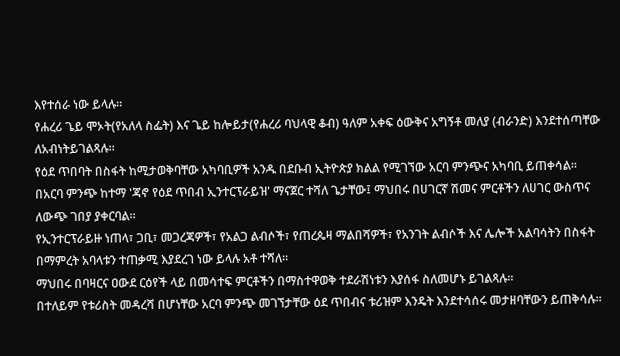እየተሰራ ነው ይላሉ።
የሐረሪ ጌይ ሞኦት(የአለላ ስፌት) እና ጌይ ከሎይታ(የሐረሪ ባህላዊ ቆብ) ዓለም አቀፍ ዕውቅና አግኝቶ መለያ (ብራንድ) እንደተሰጣቸው ለአብነትይገልጻሉ።
የዕደ ጥበባት በስፋት ከሚታወቅባቸው አካባቢዎች አንዱ በደቡብ ኢትዮጵያ ክልል የሚገኘው አርባ ምንጭና አካባቢ ይጠቀሳል።
በአርባ ምንጭ ከተማ 'ጃኖ የዕደ ጥበብ ኢንተርፕራይዝ' ማናጀር ተሻለ ጌታቸው፤ ማህበሩ በሀገርኛ ሽመና ምርቶችን ለሀገር ውስጥና ለውጭ ገበያ ያቀርባል።
የኢንተርፕራይዙ ነጠላ፣ ጋቢ፣ መጋረጃዎች፣ የአልጋ ልብሶች፣ የጠረጴዛ ማልበሻዎች፣ የአንገት ልብሶች እና ሌሎች አልባሳትን በስፋት በማምረት አባላቱን ተጠቃሚ እያደረገ ነው ይላሉ አቶ ተሻለ።
ማህበሩ በባዛርና ዐውደ ርዕየች ላይ በመሳተፍ ምርቶችን በማስተዋወቅ ተደራሽነቱን እያሰፋ ስለመሆኑ ይገልጻሉ።
በተለይም የቱሪስት መዳረሻ በሆነቸው አርባ ምንጭ መገኘታቸው ዕደ ጥበብና ቱሪዝም እንዴት እንደተሳሰሩ መታዘባቸውን ይጠቅሳሉ።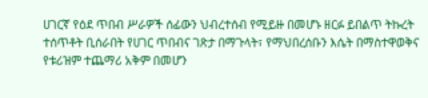ሀገርኛ የዕደ ጥበብ ሥራዎች ሰፊውን ህብረተሰብ የሚይዙ በመሆኑ ዘርፉ ይበልጥ ትኩረት ተሰጥቶት ቢሰራበት የሀገር ጥበብና ገጽታ በማጉላት፣ የማህበረሰቡን እሴት በማስተዋወቅና የቱሪዝም ተጨማሪ አቅም በመሆን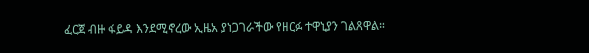ፈርጀ ብዙ ፋይዳ እንደሚኖረው ኢዜአ ያነጋገራችው የዘርፉ ተዋኒያን ገልጸዋል።